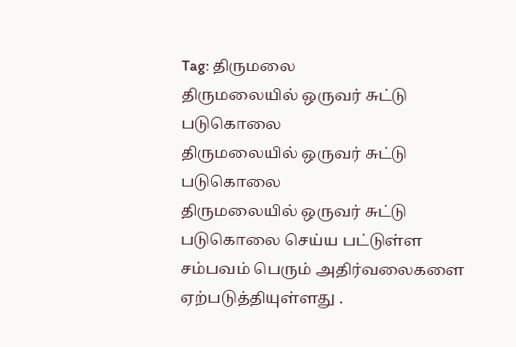Tag: திருமலை
திருமலையில் ஒருவர் சுட்டு படுகொலை
திருமலையில் ஒருவர் சுட்டு படுகொலை
திருமலையில் ஒருவர் சுட்டு படுகொலை செய்ய பட்டுள்ள சம்பவம் பெரும் அதிர்வலைகளை ஏற்படுத்தியுள்ளது .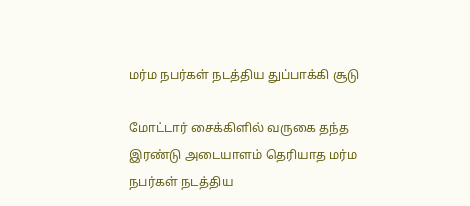மர்ம நபர்கள் நடத்திய துப்பாக்கி சூடு

மோட்டார் சைக்கிளில் வருகை தந்த இரண்டு அடையாளம் தெரியாத மர்ம நபர்கள் நடத்திய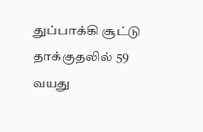துப்பாக்கி சூட்டு
தாக்குதலில் 59 வயது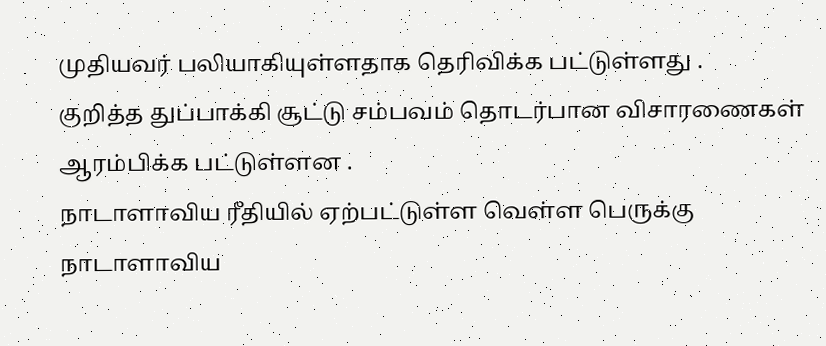முதியவர் பலியாகியுள்ளதாக தெரிவிக்க பட்டுள்ளது .
குறித்த துப்பாக்கி சூட்டு சம்பவம் தொடர்பான விசாரணைகள் ஆரம்பிக்க பட்டுள்ளன .
நாடாளாவிய ரீதியில் ஏற்பட்டுள்ள வெள்ள பெருக்கு
நாடாளாவிய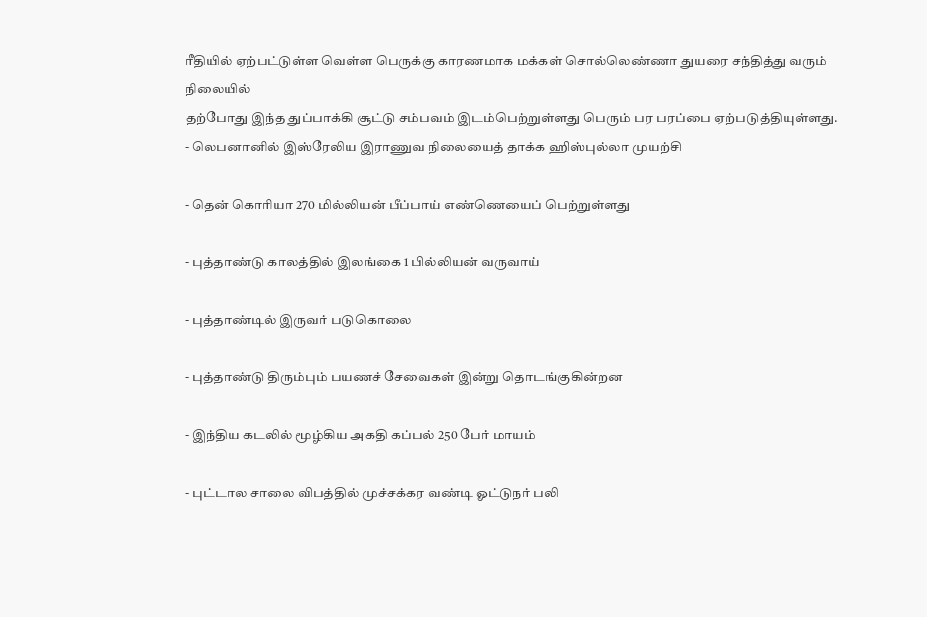ரீதியில் ஏற்பட்டுள்ள வெள்ள பெருக்கு காரணமாக மக்கள் சொல்லெண்ணா துயரை சந்தித்து வரும் நிலையில்
தற்போது இந்த துப்பாக்கி சூட்டு சம்பவம் இடம்பெற்றுள்ளது பெரும் பர பரப்பை ஏற்படுத்தியுள்ளது.
- லெபனானில் இஸ்ரேலிய இராணுவ நிலையைத் தாக்க ஹிஸ்புல்லா முயற்சி

- தென் கொரியா 270 மில்லியன் பீப்பாய் எண்ணெயைப் பெற்றுள்ளது

- புத்தாண்டு காலத்தில் இலங்கை 1 பில்லியன் வருவாய்

- புத்தாண்டில் இருவர் படுகொலை

- புத்தாண்டு திரும்பும் பயணச் சேவைகள் இன்று தொடங்குகின்றன

- இந்திய கடலில் மூழ்கிய அகதி கப்பல் 250 பேர் மாயம்

- புட்டால சாலை விபத்தில் முச்சக்கர வண்டி ஓட்டுநர் பலி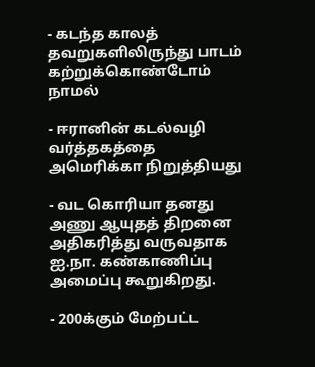- கடந்த காலத் தவறுகளிலிருந்து பாடம் கற்றுக்கொண்டோம் நாமல்

- ஈரானின் கடல்வழி வர்த்தகத்தை அமெரிக்கா நிறுத்தியது

- வட கொரியா தனது அணு ஆயுதத் திறனை அதிகரித்து வருவதாக ஐ.நா. கண்காணிப்பு அமைப்பு கூறுகிறது.

- 200க்கும் மேற்பட்ட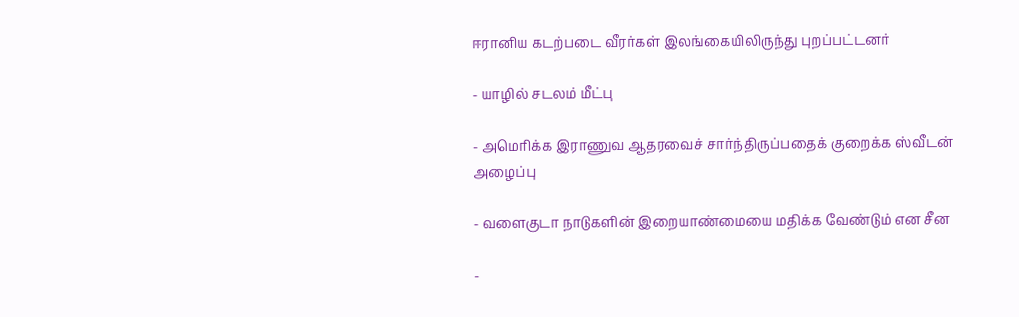ஈரானிய கடற்படை வீரர்கள் இலங்கையிலிருந்து புறப்பட்டனர்

- யாழில் சடலம் மீட்பு

- அமெரிக்க இராணுவ ஆதரவைச் சார்ந்திருப்பதைக் குறைக்க ஸ்வீடன் அழைப்பு

- வளைகுடா நாடுகளின் இறையாண்மையை மதிக்க வேண்டும் என சீன

-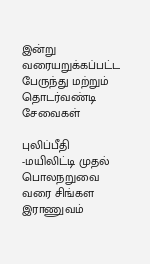இன்று வரையறுக்கப்பட்ட பேருந்து மற்றும் தொடர்வண்டி சேவைகள்

புலிப்பீதி -மயிலிட்டி முதல் பொலநறுவை வரை சிங்கள இராணுவம்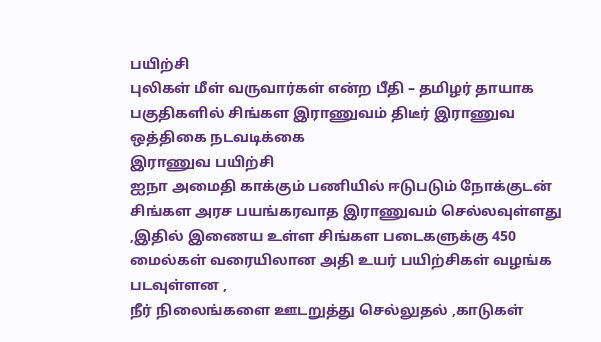பயிற்சி
புலிகள் மீள் வருவார்கள் என்ற பீதி – தமிழர் தாயாக பகுதிகளில் சிங்கள இராணுவம் திடீர் இராணுவ ஒத்திகை நடவடிக்கை
இராணுவ பயிற்சி
ஐநா அமைதி காக்கும் பணியில் ஈடுபடும் நோக்குடன் சிங்கள அரச பயங்கரவாத இராணுவம் செல்லவுள்ளது
,இதில் இணைய உள்ள சிங்கள படைகளுக்கு 450 மைல்கள் வரையிலான அதி உயர் பயிற்சிகள் வழங்க படவுள்ளன ,
நீர் நிலைங்களை ஊடறுத்து செல்லுதல் ,காடுகள்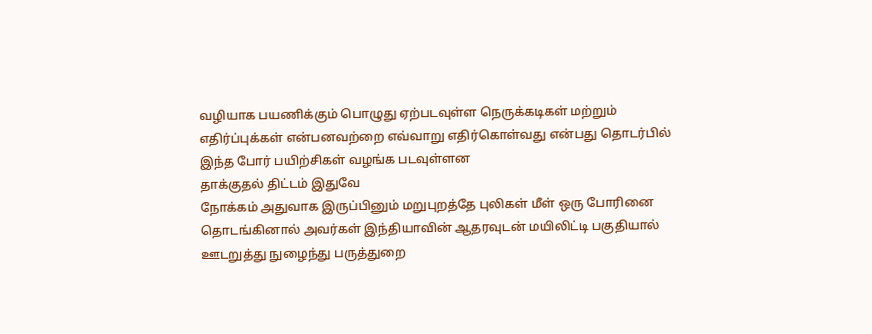வழியாக பயணிக்கும் பொழுது ஏற்படவுள்ள நெருக்கடிகள் மற்றும்
எதிர்ப்புக்கள் என்பனவற்றை எவ்வாறு எதிர்கொள்வது என்பது தொடர்பில் இந்த போர் பயிற்சிகள் வழங்க படவுள்ளன
தாக்குதல் திட்டம் இதுவே
நோக்கம் அதுவாக இருப்பினும் மறுபுறத்தே புலிகள் மீள் ஒரு போரினை தொடங்கினால் அவர்கள் இந்தியாவின் ஆதரவுடன் மயிலிட்டி பகுதியால் ஊடறுத்து நுழைந்து பருத்துறை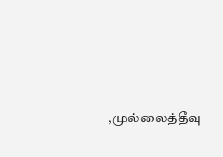,முல்லைத்தீவு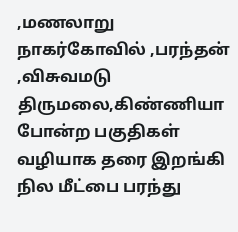,மணலாறு நாகர்கோவில் ,பரந்தன் ,விசுவமடு திருமலை,கிண்ணியா போன்ற பகுதிகள் வழியாக தரை இறங்கி நில மீட்பை பரந்து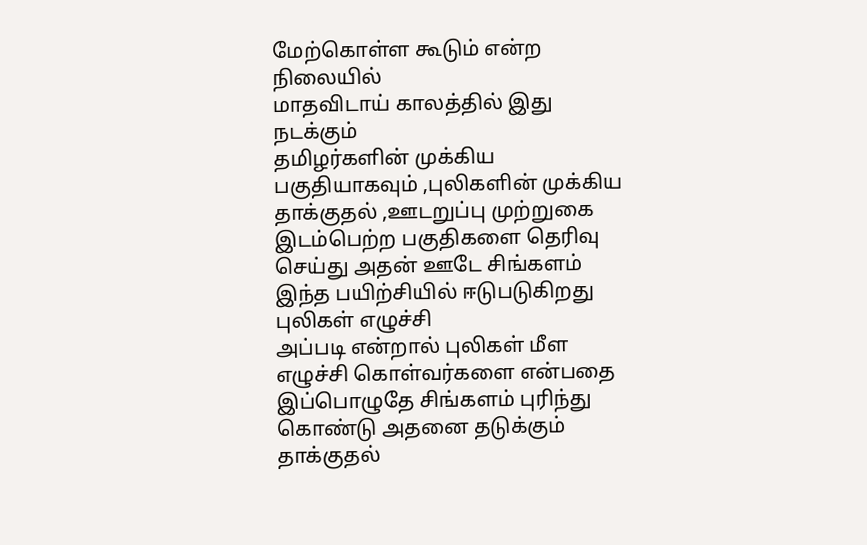மேற்கொள்ள கூடும் என்ற நிலையில்
மாதவிடாய் காலத்தில் இது நடக்கும்
தமிழர்களின் முக்கிய பகுதியாகவும் ,புலிகளின் முக்கிய தாக்குதல் ,ஊடறுப்பு முற்றுகை இடம்பெற்ற பகுதிகளை தெரிவு செய்து அதன் ஊடே சிங்களம் இந்த பயிற்சியில் ஈடுபடுகிறது
புலிகள் எழுச்சி
அப்படி என்றால் புலிகள் மீள எழுச்சி கொள்வர்களை என்பதை இப்பொழுதே சிங்களம் புரிந்து கொண்டு அதனை தடுக்கும்
தாக்குதல்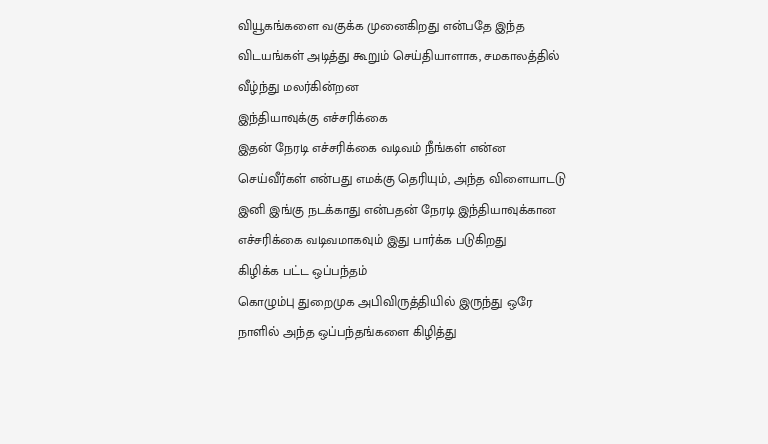வியூகங்களை வகுக்க முனைகிறது என்பதே இந்த விடயங்கள் அடித்து கூறும் செய்தியாளாக, சமகாலத்தில் வீழ்ந்து மலர்கின்றன
இந்தியாவுக்கு எச்சரிக்கை
இதன் நேரடி எச்சரிக்கை வடிவம் நீங்கள் என்ன செய்வீர்கள் என்பது எமக்கு தெரியும், அந்த விளையாடடு இனி இங்கு நடக்காது என்பதன் நேரடி இந்தியாவுக்கான எச்சரிக்கை வடிவமாகவும் இது பார்க்க படுகிறது
கிழிக்க பட்ட ஒப்பந்தம்
கொழும்பு துறைமுக அபிவிருத்தியில் இருந்து ஒரே நாளில் அந்த ஒப்பந்தங்களை கிழித்து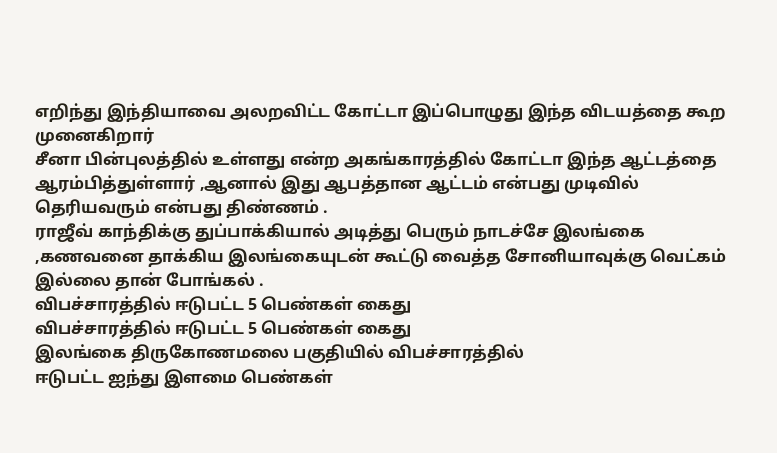எறிந்து இந்தியாவை அலறவிட்ட கோட்டா இப்பொழுது இந்த விடயத்தை கூற முனைகிறார்
சீனா பின்புலத்தில் உள்ளது என்ற அகங்காரத்தில் கோட்டா இந்த ஆட்டத்தை ஆரம்பித்துள்ளார் ,ஆனால் இது ஆபத்தான ஆட்டம் என்பது முடிவில் தெரியவரும் என்பது திண்ணம் .
ராஜீவ் காந்திக்கு துப்பாக்கியால் அடித்து பெரும் நாடச்சே இலங்கை ,கணவனை தாக்கிய இலங்கையுடன் கூட்டு வைத்த சோனியாவுக்கு வெட்கம் இல்லை தான் போங்கல் .
விபச்சாரத்தில் ஈடுபட்ட 5 பெண்கள் கைது
விபச்சாரத்தில் ஈடுபட்ட 5 பெண்கள் கைது
இலங்கை திருகோணமலை பகுதியில் விபச்சாரத்தில்
ஈடுபட்ட ஐந்து இளமை பெண்கள்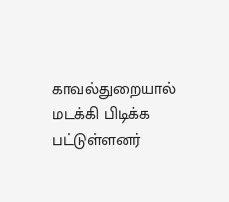காவல்துறையால் மடக்கி பிடிக்க பட்டுள்ளனர்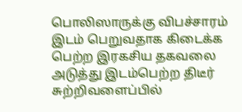பொலிஸாருக்கு விபச்சாரம் இடம் பெறுவதாக கிடைக்க பெற்ற இரகசிய தகவலை அடுத்து இடம்பெற்ற திடீர்
சுற்றிவளைப்பில்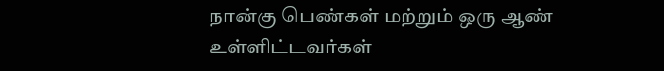நான்கு பெண்கள் மற்றும் ஒரு ஆண் உள்ளிட்டவர்கள்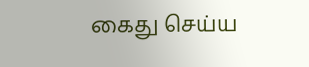கைது செய்ய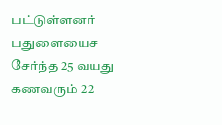பட்டுள்ளனர்
பதுளையைச சேர்ந்த 25 வயது கணவரும் 22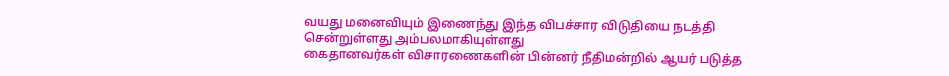வயது மனைவியும் இணைந்து இந்த விபச்சார விடுதியை நடத்தி
சென்றுள்ளது அம்பலமாகியுள்ளது
கைதானவர்கள் விசாரணைகளின் பின்னர் நீதிமன்றில் ஆயர் படுத்த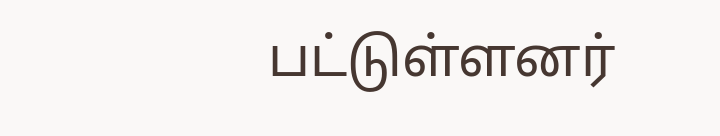பட்டுள்ளனர்